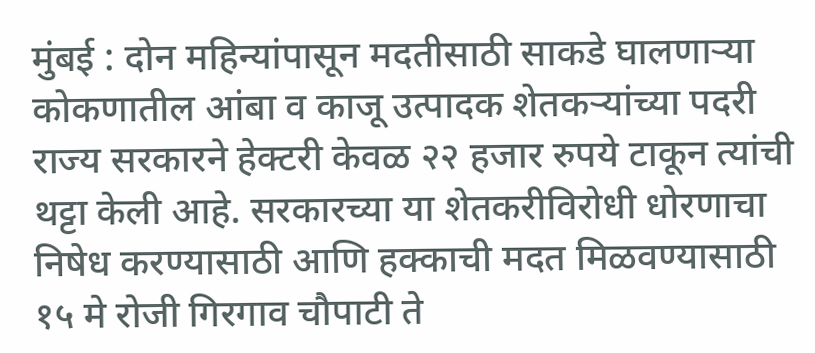मुंबई : दोन महिन्यांपासून मदतीसाठी साकडे घालणाऱ्या कोकणातील आंबा व काजू उत्पादक शेतकऱ्यांच्या पदरी राज्य सरकारने हेक्टरी केवळ २२ हजार रुपये टाकून त्यांची थट्टा केली आहे. सरकारच्या या शेतकरीविरोधी धोरणाचा निषेध करण्यासाठी आणि हक्काची मदत मिळवण्यासाठी १५ मे रोजी गिरगाव चौपाटी ते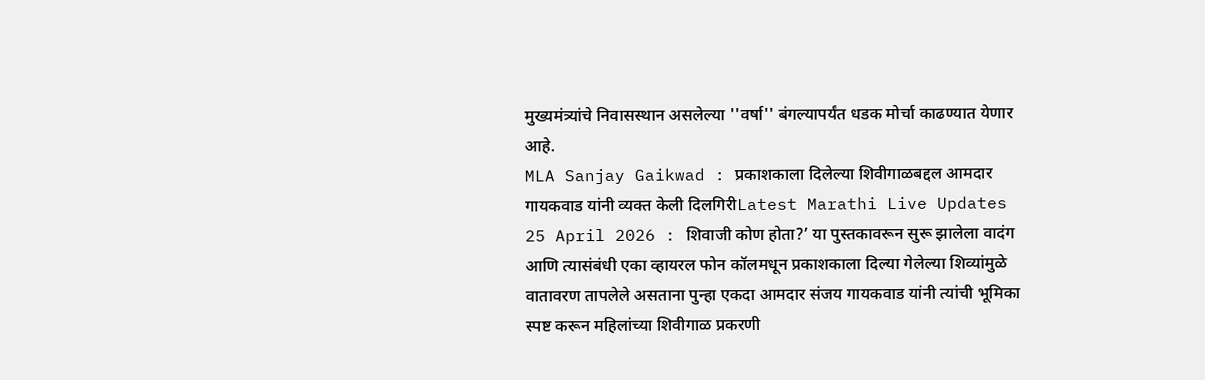मुख्यमंत्र्यांचे निवासस्थान असलेल्या ''वर्षा'' बंगल्यापर्यंत धडक मोर्चा काढण्यात येणार आहे.
MLA Sanjay Gaikwad : प्रकाशकाला दिलेल्या शिवीगाळबद्दल आमदार गायकवाड यांनी व्यक्त केली दिलगिरीLatest Marathi Live Updates 25 April 2026 : शिवाजी कोण होता?’ या पुस्तकावरून सुरू झालेला वादंग आणि त्यासंबंधी एका व्हायरल फोन कॉलमधून प्रकाशकाला दिल्या गेलेल्या शिव्यांमुळे वातावरण तापलेले असताना पुन्हा एकदा आमदार संजय गायकवाड यांनी त्यांची भूमिका स्पष्ट करून महिलांच्या शिवीगाळ प्रकरणी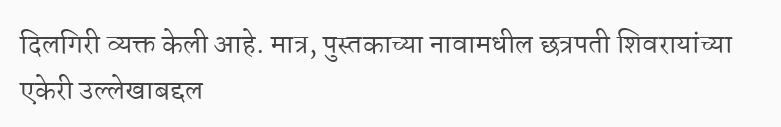दिलगिरी व्यक्त केली आहे. मात्र, पुस्तकाच्या नावामधील छत्रपती शिवरायांच्या एकेरी उल्लेखाबद्दल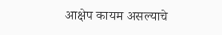आक्षेप कायम असल्याचे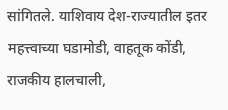सांगितले. याशिवाय देश-राज्यातील इतर महत्त्वाच्या घडामोडी, वाहतूक कोंडी, राजकीय हालचाली,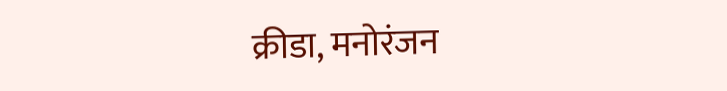क्रीडा, मनोरंजन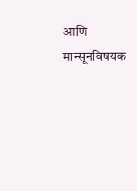आणि मान्सूनविषयक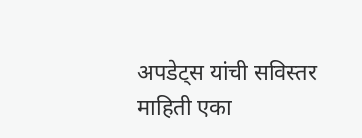अपडेट्स यांची सविस्तर माहिती एका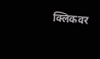क्लिकवर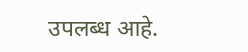उपलब्ध आहे.